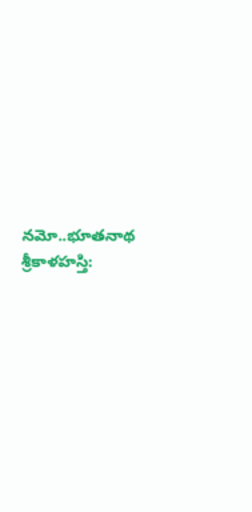నమో..భూతనాథ
శ్రీకాళహస్తి: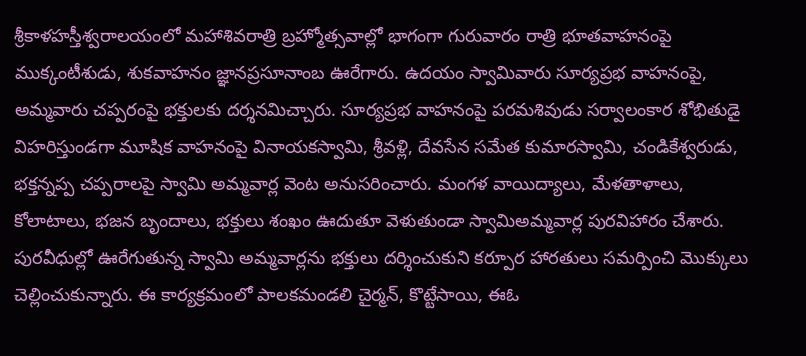శ్రీకాళహస్తీశ్వరాలయంలో మహాశివరాత్రి బ్రహ్మోత్సవాల్లో భాగంగా గురువారం రాత్రి భూతవాహనంపై ముక్కంటీశుడు, శుకవాహనం జ్ఞానప్రసూనాంబ ఊరేగారు. ఉదయం స్వామివారు సూర్యప్రభ వాహనంపై, అమ్మవారు చప్పరంపై భక్తులకు దర్శనమిచ్చారు. సూర్యప్రభ వాహనంపై పరమశివుడు సర్వాలంకార శోభితుడై విహరిస్తుండగా మూషిక వాహనంపై వినాయకస్వామి, శ్రీవళ్లి, దేవసేన సమేత కుమారస్వామి, చండికేశ్వరుడు, భక్తన్నప్ప చప్పరాలపై స్వామి అమ్మవార్ల వెంట అనుసరించారు. మంగళ వాయిద్యాలు, మేళతాళాలు, కోలాటాలు, భజన బృందాలు, భక్తులు శంఖం ఊదుతూ వెళుతుండా స్వామిఅమ్మవార్ల పురవిహారం చేశారు. పురవీధుల్లో ఊరేగుతున్న స్వామి అమ్మవార్లను భక్తులు దర్శించుకుని కర్పూర హారతులు సమర్పించి మొక్కులు చెల్లించుకున్నారు. ఈ కార్యక్రమంలో పాలకమండలి చైర్మన్, కొట్టేసాయి, ఈఓ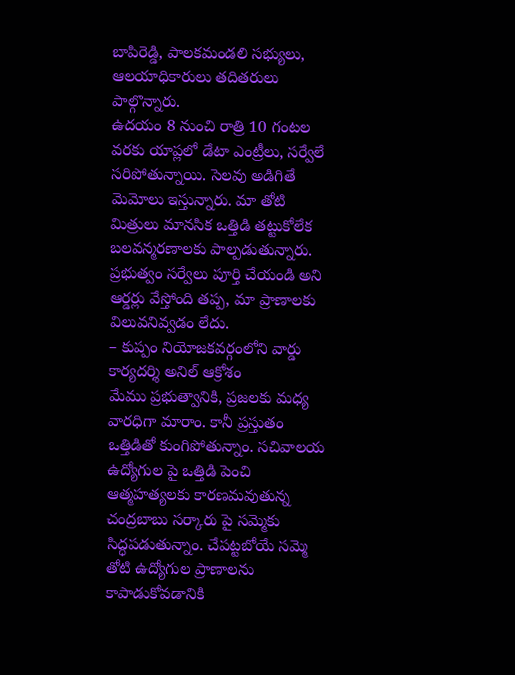బాపిరెడ్డి, పాలకమండలి సభ్యులు, ఆలయాధికారులు తదితరులు పాల్గొన్నారు.
ఉదయం 8 నుంచి రాత్రి 10 గంటల వరకు యాప్లలో డేటా ఎంట్రీలు, సర్వేలే సరిపోతున్నాయి. సెలవు అడిగితే మెమోలు ఇస్తున్నారు. మా తోటి మిత్రులు మానసిక ఒత్తిడి తట్టుకోలేక బలవన్మరణాలకు పాల్పడుతున్నారు. ప్రభుత్వం సర్వేలు పూర్తి చేయండి అని ఆర్డర్లు వేస్తోంది తప్ప, మా ప్రాణాలకు విలువనివ్వడం లేదు.
– కుప్పం నియోజకవర్గంలోని వార్డు కార్యదర్శి అనిల్ ఆక్రోశం
మేము ప్రభుత్వానికి, ప్రజలకు మధ్య వారధిగా మారాం. కానీ ప్రస్తుతం ఒత్తిడితో కుంగిపోతున్నాం. సచివాలయ ఉద్యోగుల పై ఒత్తిడి పెంచి ఆత్మహత్యలకు కారణమవుతున్న చంద్రబాబు సర్కారు పై సమ్మెకు సిద్ధపడుతున్నాం. చేపట్టబోయే సమ్మె తోటి ఉద్యోగుల ప్రాణాలను కాపాడుకోవడానికి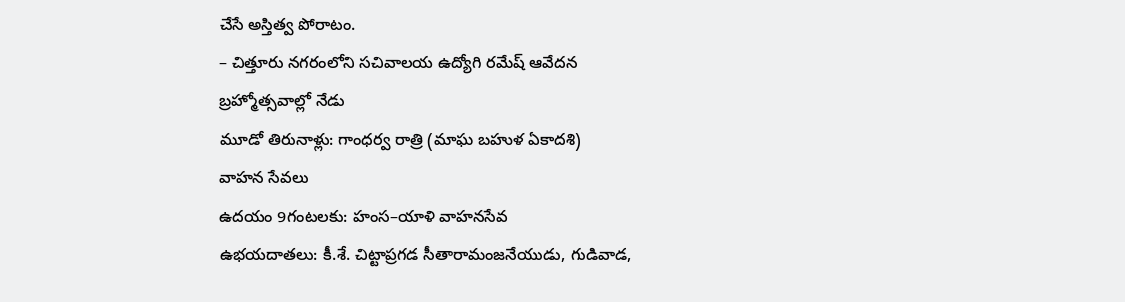చేసే అస్తిత్వ పోరాటం.
– చిత్తూరు నగరంలోని సచివాలయ ఉద్యోగి రమేష్ ఆవేదన
బ్రహ్మోత్సవాల్లో నేడు
మూడో తిరునాళ్లు: గాంధర్వ రాత్రి (మాఘ బహుళ ఏకాదశి)
వాహన సేవలు
ఉదయం 9గంటలకు: హంస–యాళి వాహనసేవ
ఉభయదాతలు: కీ.శే. చిట్టాప్రగడ సీతారామంజనేయుడు, గుడివాడ,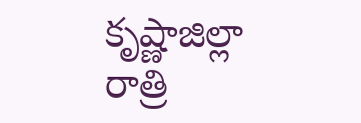కృష్ణాజిల్లా
రాత్రి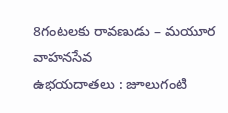8గంటలకు రావణుడు – మయూర వాహనసేవ
ఉభయదాతలు : జూలుగంటి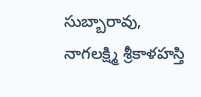సుబ్బారావు, నాగలక్ష్మి శ్రీకాళహస్తి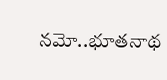నమో..భూతనాథ